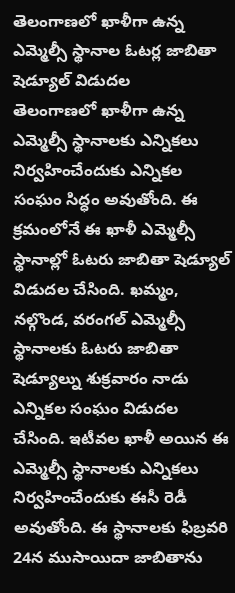తెలంగాణలో ఖాళీగా ఉన్న ఎమ్మెల్సీ స్థానాల ఓటర్ల జాబితా షెడ్యూల్ విడుదల
తెలంగాణలో ఖాళీగా ఉన్న ఎమ్మెల్సీ స్థానాలకు ఎన్నికలు నిర్వహించేందుకు ఎన్నికల సంఘం సిద్ధం అవుతోంది. ఈ క్రమంలోనే ఈ ఖాళీ ఎమ్మెల్సీ స్థానాల్లో ఓటరు జాబితా షెడ్యూల్ విడుదల చేసింది. ఖమ్మం, నల్గొండ, వరంగల్ ఎమ్మెల్సీ స్థానాలకు ఓటరు జాబితా షెడ్యూల్ను శుక్రవారం నాడు ఎన్నికల సంఘం విడుదల చేసింది. ఇటీవల ఖాళీ అయిన ఈ ఎమ్మెల్సీ స్థానాలకు ఎన్నికలు నిర్వహించేందుకు ఈసీ రెడీ అవుతోంది. ఈ స్థానాలకు ఫిబ్రవరి 24న ముసాయిదా జాబితాను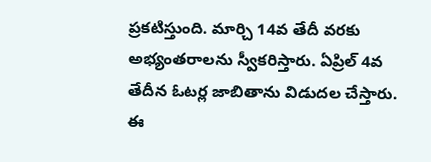ప్రకటిస్తుంది. మార్చి 14వ తేదీ వరకు అభ్యంతరాలను స్వీకరిస్తారు. ఏప్రిల్ 4వ తేదీన ఓటర్ల జాబితాను విడుదల చేస్తారు. ఈ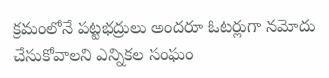క్రమంలోనే పట్టభద్రులు అందరూ ఓటర్లుగా నమోదు చేసుకోవాలని ఎన్నికల సంఘం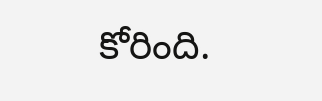కోరింది.